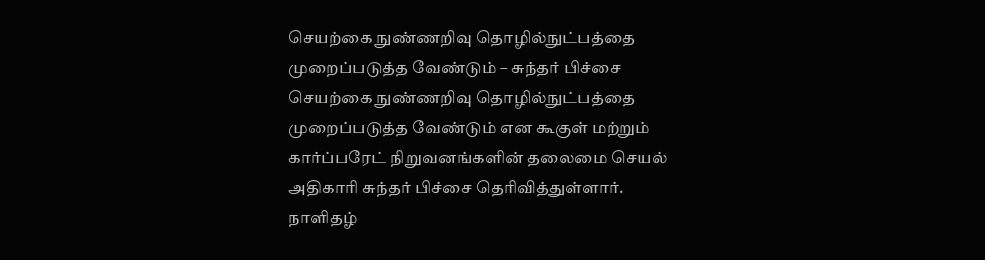செயற்கை நுண்ணறிவு தொழில்நுட்பத்தை முறைப்படுத்த வேண்டும் – சுந்தர் பிச்சை
செயற்கை நுண்ணறிவு தொழில்நுட்பத்தை முறைப்படுத்த வேண்டும் என கூகுள் மற்றும் கார்ப்பரேட் நிறுவனங்களின் தலைமை செயல் அதிகாரி சுந்தர் பிச்சை தெரிவித்துள்ளார். நாளிதழ்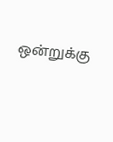ஒன்றுக்கு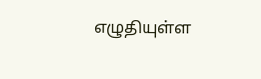எழுதியுள்ள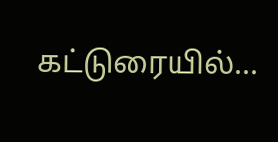கட்டுரையில்...